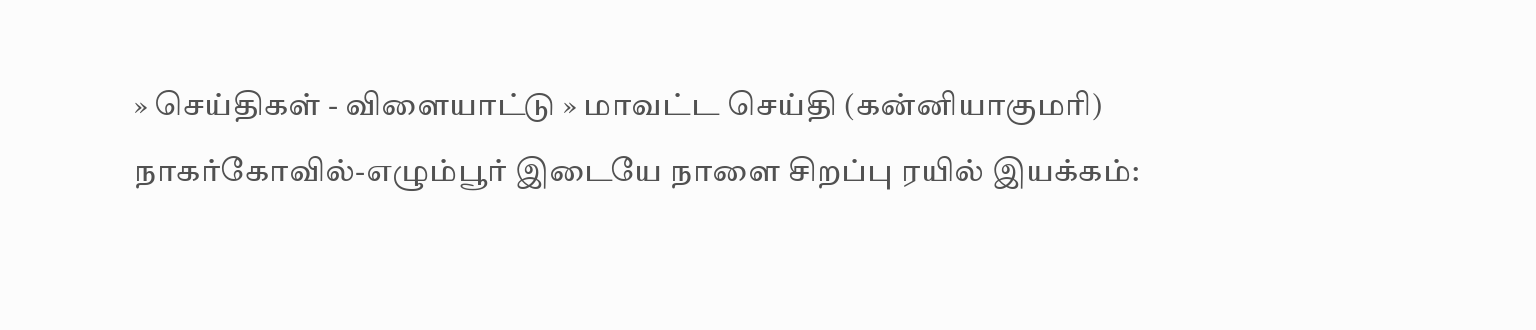» செய்திகள் - விளையாட்டு » மாவட்ட செய்தி (கன்னியாகுமரி)
நாகர்கோவில்-எழும்பூர் இடையே நாளை சிறப்பு ரயில் இயக்கம்: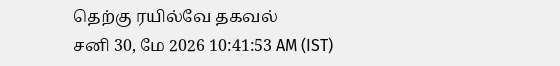தெற்கு ரயில்வே தகவல்
சனி 30, மே 2026 10:41:53 AM (IST)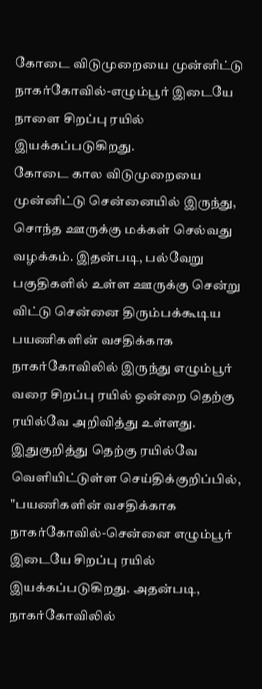கோடை விடுமுறையை முன்னிட்டு நாகர்கோவில்-எழும்பூர் இடையே நாளை சிறப்பு ரயில் இயக்கப்படுகிறது.
கோடை கால விடுமுறையை முன்னிட்டு சென்னையில் இருந்து, சொந்த ஊருக்கு மக்கள் செல்வது வழக்கம். இதன்படி, பல்வேறு பகுதிகளில் உள்ள ஊருக்கு சென்று விட்டு சென்னை திரும்பக்கூடிய பயணிகளின் வசதிக்காக நாகர்கோவிலில் இருந்து எழும்பூர் வரை சிறப்பு ரயில் ஒன்றை தெற்கு ரயில்வே அறிவித்து உள்ளது.
இதுகுறித்து தெற்கு ரயில்வே வெளியிட்டுள்ள செய்திக்குறிப்பில், "பயணிகளின் வசதிக்காக நாகர்கோவில்-சென்னை எழும்பூர் இடையே சிறப்பு ரயில் இயக்கப்படுகிறது. அதன்படி, நாகர்கோவிலில்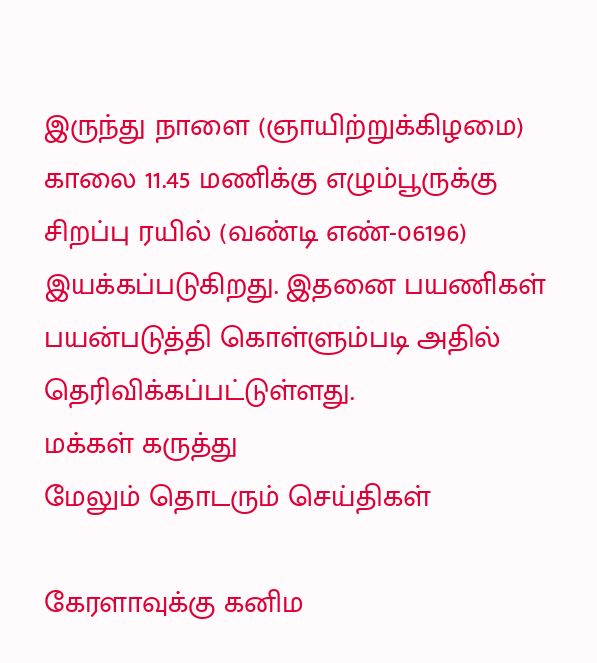இருந்து நாளை (ஞாயிற்றுக்கிழமை) காலை 11.45 மணிக்கு எழும்பூருக்கு சிறப்பு ரயில் (வண்டி எண்-06196) இயக்கப்படுகிறது. இதனை பயணிகள் பயன்படுத்தி கொள்ளும்படி அதில் தெரிவிக்கப்பட்டுள்ளது.
மக்கள் கருத்து
மேலும் தொடரும் செய்திகள்

கேரளாவுக்கு கனிம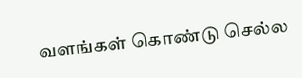வளங்கள் கொண்டு செல்ல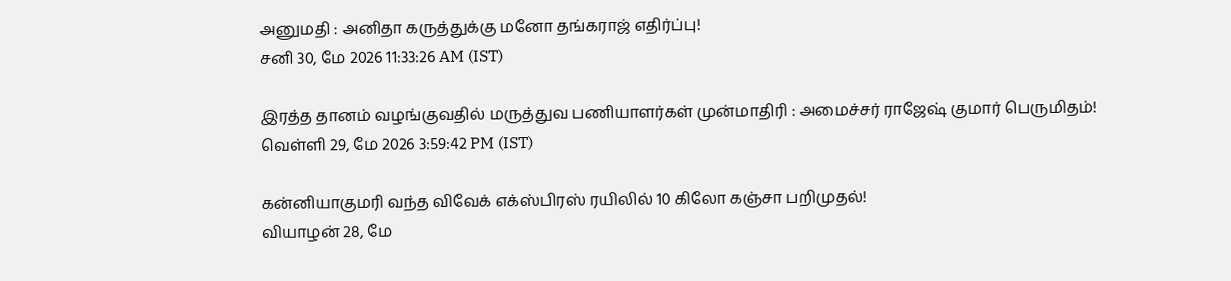அனுமதி : அனிதா கருத்துக்கு மனோ தங்கராஜ் எதிர்ப்பு!
சனி 30, மே 2026 11:33:26 AM (IST)

இரத்த தானம் வழங்குவதில் மருத்துவ பணியாளர்கள் முன்மாதிரி : அமைச்சர் ராஜேஷ் குமார் பெருமிதம்!
வெள்ளி 29, மே 2026 3:59:42 PM (IST)

கன்னியாகுமரி வந்த விவேக் எக்ஸ்பிரஸ் ரயிலில் 10 கிலோ கஞ்சா பறிமுதல்!
வியாழன் 28, மே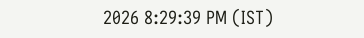2026 8:29:39 PM (IST)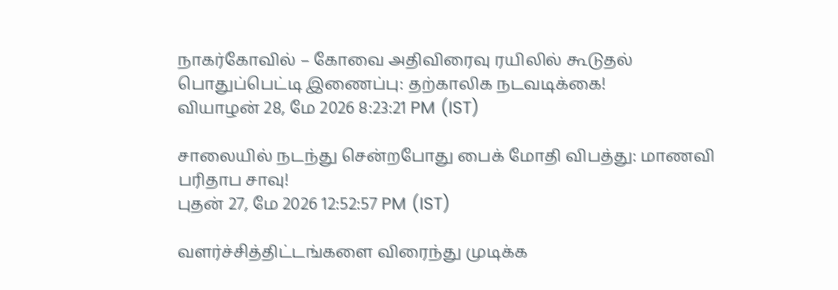நாகர்கோவில் – கோவை அதிவிரைவு ரயிலில் கூடுதல் பொதுப்பெட்டி இணைப்பு: தற்காலிக நடவடிக்கை!
வியாழன் 28, மே 2026 8:23:21 PM (IST)

சாலையில் நடந்து சென்றபோது பைக் மோதி விபத்து: மாணவி பரிதாப சாவு!
புதன் 27, மே 2026 12:52:57 PM (IST)

வளர்ச்சித்திட்டங்களை விரைந்து முடிக்க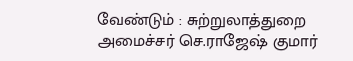வேண்டும் : சுற்றுலாத்துறை அமைச்சர் செ.ராஜேஷ் குமார்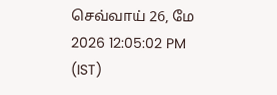செவ்வாய் 26, மே 2026 12:05:02 PM (IST)